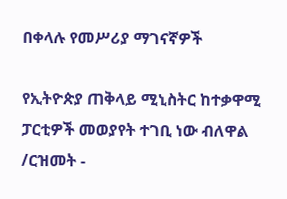በቀላሉ የመሥሪያ ማገናኛዎች

የኢትዮጵያ ጠቅላይ ሚኒስትር ከተቃዋሚ ፓርቲዎች መወያየት ተገቢ ነው ብለዋል /ርዝመት -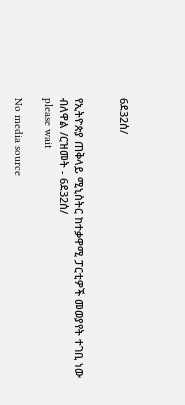6ደ32ሰ/


የኢትዮጵያ ጠቅላይ ሚኒስትር ከተቃዋሚ ፓርቲዎች መወያየት ተገቢ ነው ብለዋል /ርዝመት - 6ደ32ሰ/
please wait

No media source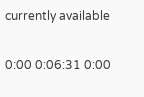currently available

0:00 0:06:31 0:00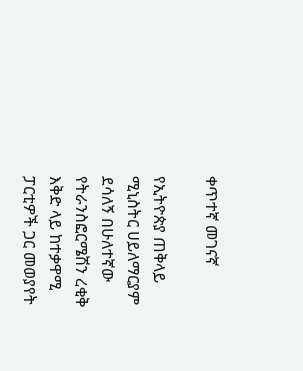ቀጥተኛ መገናኛ

የኢትዮጵያ ጠቅላይ ሚኒስትር ሀይለማርያም ደሳለኝ በሁለተኛው የትራንስፎርሜሽን ረቂቅ እቅድ ላይ ከተቃዋሚ ፓርቲዎች ጋር መወያየት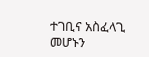ተገቢና አስፈላጊ መሆኑን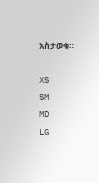አስታወቁ።

XS
SM
MD
LG